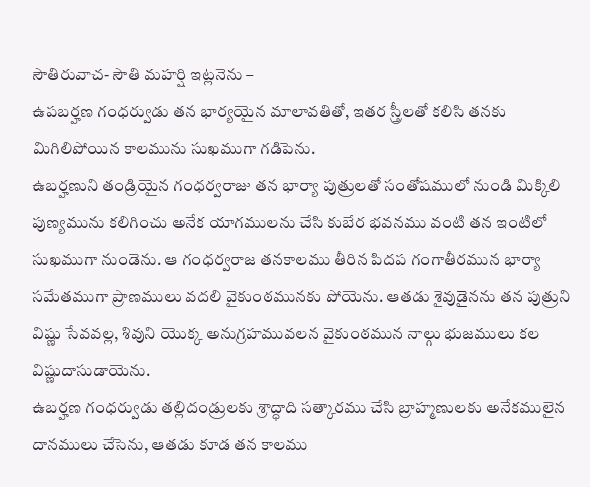సౌతిరువాచ- సౌతి మహర్షి ఇట్లనెను –
ఉపబర్హణ గంధర్వుడు తన భార్యయైన మాలావతితో, ఇతర స్త్రీలతో కలిసి తనకు మిగిలిపోయిన కాలమును సుఖముగా గడిపెను.
ఉబర్హణుని తండ్రియైన గంధర్వరాజు తన భార్యా పుత్రులతో సంతోషములో నుండి మిక్కిలి పుణ్యమును కలిగించు అనేక యాగములను చేసి కుబేర భవనము వంటి తన ఇంటిలో సుఖముగా నుండెను. ఆ గంధర్వరాజ తనకాలము తీరిన పిదప గంగాతీరమున భార్యా సమేతముగా ప్రాణములు వదలి వైకుంఠమునకు పోయెను. ఆతడు శైవుడైనను తన పుత్రుని విష్ణు సేవవల్ల, శివుని యొక్క అనుగ్రహమువలన వైకుంఠమున నాల్గు భుజములు కల విష్ణుదాసుడాయెను.
ఉబర్హణ గంధర్వుడు తల్లిదండ్రులకు శ్రాద్ధాది సత్కారము చేసి బ్రాహ్మణులకు అనేకములైన దానములు చేసెను, ఆతడు కూడ తన కాలము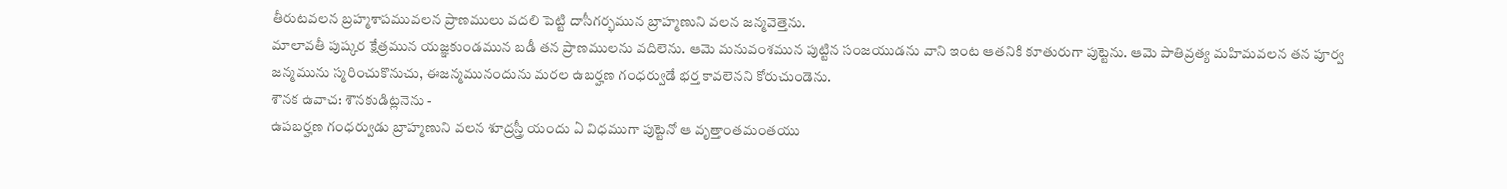తీరుటవలన బ్రహ్మశాపమువలన ప్రాణములు వదలి పెట్టి దాసీగర్భమున బ్రాహ్మణుని వలన జన్మవెత్తెను.
మాలావతీ పుష్కర క్షేత్రమున యజ్ఞకుండమున బడీ తన ప్రాణములను వదిలెను. ఆమె మనువంశమున పుట్టిన సంజయుడను వాని ఇంట ఆతనికి కూతురుగా పుట్టెను. ఆమె పాతివ్రత్య మహిమవలన తన పూర్వ జన్మమును స్మరించుకొనుచు, ఈజన్మమునందును మరల ఉబర్హణ గంధర్వుడే భర్త కావలెనని కోరుచుండెను.
శౌనక ఉవాచ: శౌనకుడిట్లనెను -
ఉపబర్హణ గంధర్వుడు బ్రాహ్మణుని వలన శూద్రస్త్రీ యందు ఏ విధముగా పుట్టెనో ఆ వృత్తాంతమంతయు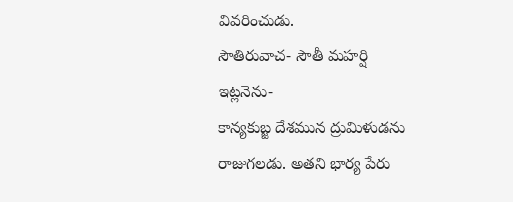వివరించుడు.
సౌతిరువాచ- సౌతీ మహర్షి ఇట్లనెను-
కాన్యకుబ్జ దేశమున ద్రుమిళుడను రాజుగలడు. అతని భార్య పేరు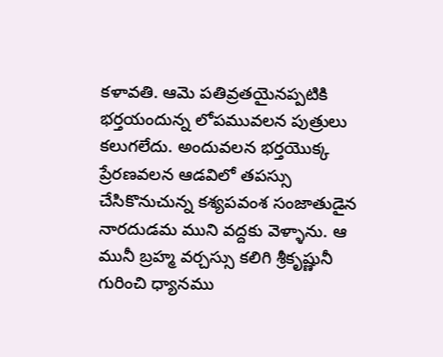కళావతి. ఆమె పతివ్రతయైనప్పటికి భర్తయందున్న లోపమువలన పుత్రులు కలుగలేదు. అందువలన భర్తయొక్క ప్రేరణవలన ఆడవిలో తపస్సు చేసికొనుచున్న కశ్యపవంశ సంజాతుడైన నారదుడమ ముని వద్దకు వెళ్ళాను. ఆ మునీ బ్రహ్మ వర్చస్సు కలిగి శ్రీకృష్ణునీ గురించి ధ్యానము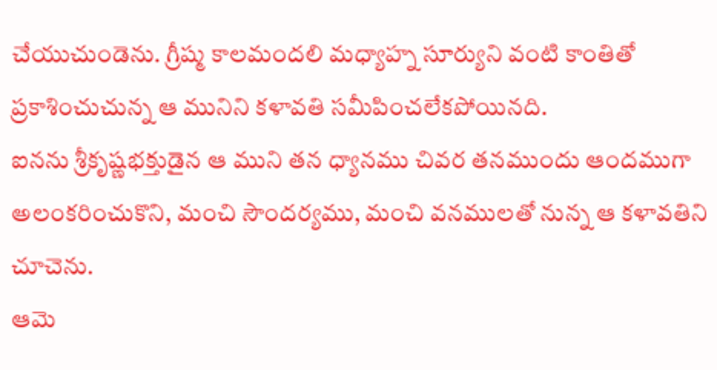చేయుచుండెను. గ్రీష్మ కాలమందలి మధ్యాహ్న సూర్యుని వంటి కాంతితో ప్రకాశించుచున్న ఆ మునిని కళావతి సమీపించలేకపోయినది.
ఐనను శ్రీకృష్ణభక్తుడైన ఆ ముని తన ధ్యానము చివర తనముందు ఆందముగా అలంకరించుకొని, మంచి సౌందర్యము, మంచి వనములతో నున్న ఆ కళావతిని చూచెను.
ఆమె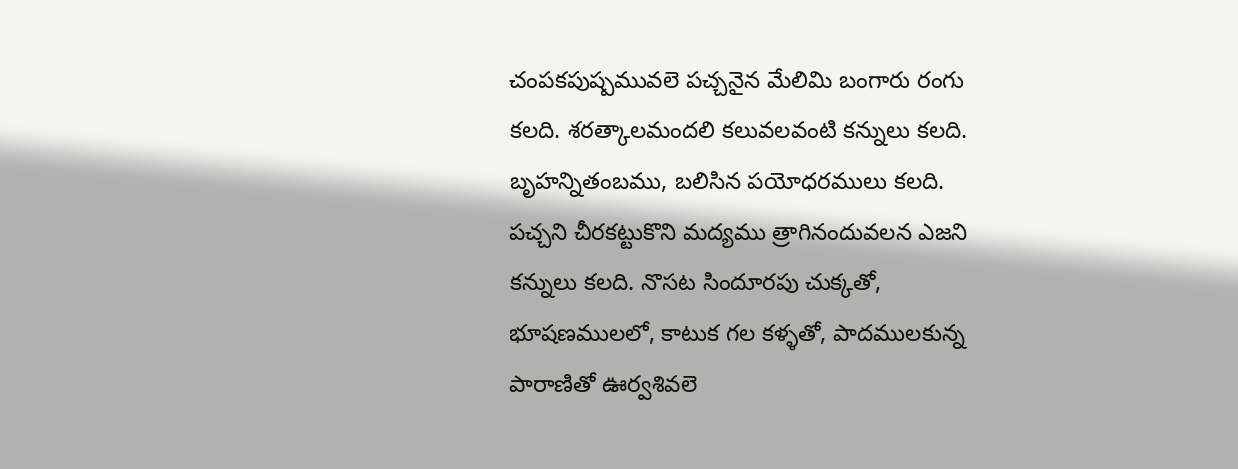చంపకపుష్పమువలె పచ్చనైన మేలిమి బంగారు రంగు కలది. శరత్కాలమందలి కలువలవంటి కన్నులు కలది. బృహన్నితంబము, బలిసిన పయోధరములు కలది. పచ్చని చీరకట్టుకొని మద్యము త్రాగినందువలన ఎజని కన్నులు కలది. నొసట సిందూరపు చుక్కతో, భూషణములలో, కాటుక గల కళ్ళతో, పాదములకున్న పారాణితో ఊర్వశివలె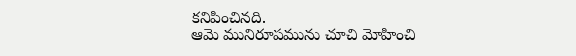కనిపించినది.
ఆమె మునిరూపమును చూచి మోహించి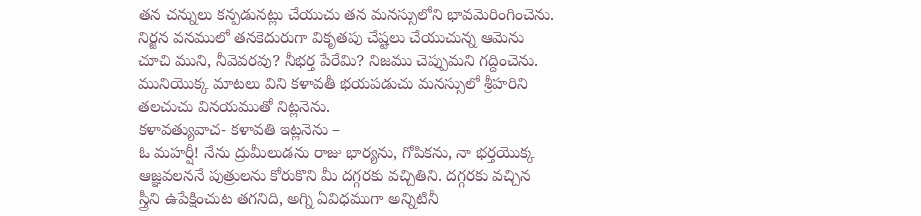తన చన్నులు కన్పడునట్లు చేయుచు తన మనస్సులోని భావమెరింగించెను. నిర్జన వనములో తనకెదురుగా వికృతపు చేష్టలు చేయుచున్న ఆమెను చూచి ముని, నీవెవరవు? నీభర్త పేరేమి? నిజము చెప్పుమని గద్దించెను.
మునియొక్క మాటలు విని కళావతీ భయపడుచు మనస్సులో శ్రీహరిని తలచుచు వినయముతో నిట్లనెను.
కళావత్యువాచ- కళావతి ఇట్లనెను –
ఓ మహర్షీ! నేను ద్రుమీలుడను రాజు భార్యను, గోపికను, నా భర్తయొక్క ఆజ్ఞవలననే పుత్రులను కోరుకొని మీ దగ్గరకు వచ్చితిని. దగ్గరకు వచ్చిన స్త్రీని ఉపేక్షించుట తగనిది, అగ్ని ఏవిధముగా అన్నిటినీ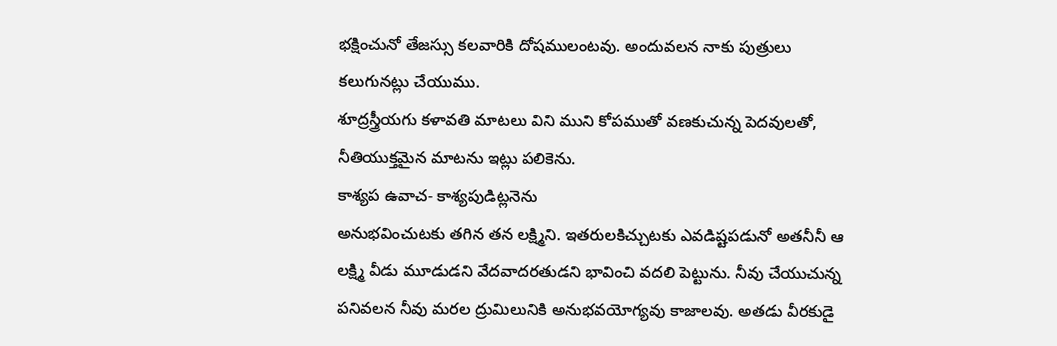భక్షించునో తేజస్సు కలవారికి దోషములంటవు. అందువలన నాకు పుత్రులు కలుగునట్లు చేయుము.
శూద్రస్త్రీయగు కళావతి మాటలు విని ముని కోపముతో వణకుచున్న పెదవులతో, నీతియుక్తమైన మాటను ఇట్లు పలికెను.
కాశ్యప ఉవాచ- కాశ్యపుడిట్లనెను
అనుభవించుటకు తగిన తన లక్ష్మిని. ఇతరులకిచ్చుటకు ఎవడిష్టపడునో అతనీనీ ఆ లక్ష్మి వీడు మూడుడని వేదవాదరతుడని భావించి వదలి పెట్టును. నీవు చేయుచున్న పనివలన నీవు మరల ద్రుమిలునికి అనుభవయోగ్యవు కాజాలవు. అతడు వీరకుడై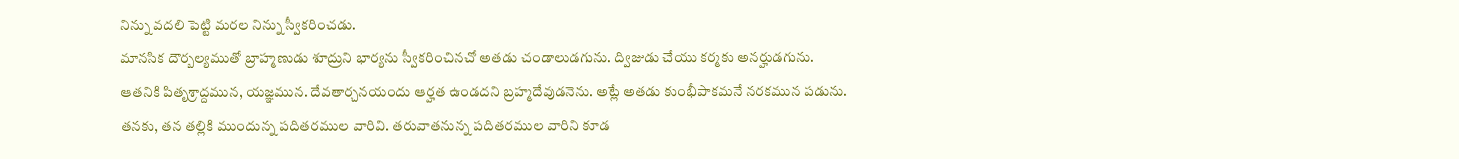నిన్ను వదలి పెట్టి మరల నిన్ను స్వీకరించడు.
మానసిక దౌర్బల్యముతో బ్రాహ్మణుడు శూద్రుని భార్యను స్వీకరించినచో అతడు చండాలుడగును. ద్విజుడు చేయు కర్మకు అనర్హుడగును. ఆతనికి పితృశ్రాద్దమున, యజ్ఞమున. దేవతార్చనయందు ఆర్హత ఉండదని బ్రహ్మదేవుడనెను. అట్లే అతడు కుంభీపాకమనే నరకమున పడును. తనకు, తన తల్లికి ముందున్న పదితరముల వారివి. తరువాతనున్న పదితరముల వారిని కూడ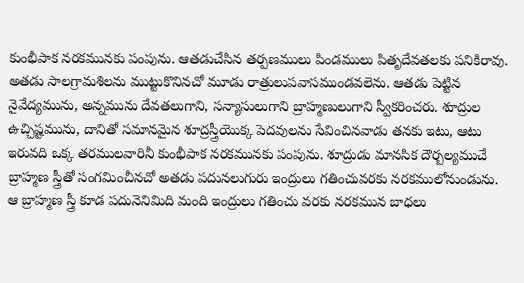కుంభీపాక నరకమునకు పంపును. ఆతడుచేసిన తర్పణములు పిండములు పితృదేవతలకు పనికిరావు. అతడు సాలగ్రామశిలను ముట్టుకొనినచో మూడు రాత్రులుపవాసముండవలెను. ఆతడు పెట్టిన నైవేద్యమును, అన్నమును దేవతలుగాని, సన్యాసులుగాని బ్రాహ్మణులుగాని స్వీకరించరు. శూద్రుల ఉచ్చిష్టమును, దానితో సమానమైన శూద్రస్త్రీయొక్క పెదవులను సేవించినవాడు తనకు ఇటు, ఆటు ఇరువది ఒక్క తరములవారినీ కుంభీపాక నరకమునకు పంపును. శూద్రుడు మానసిక దౌర్బల్యముచే బ్రాహ్మణ స్త్రీతో సంగమించీనచో అతడు పదునలుగురు ఇంద్రులు గతించువరకు నరకములోనుండును. ఆ బ్రాహ్మణ స్త్రీ కూడ పదునెనిమిది మంది ఇంద్రులు గతించు వరకు నరకమున బాధలు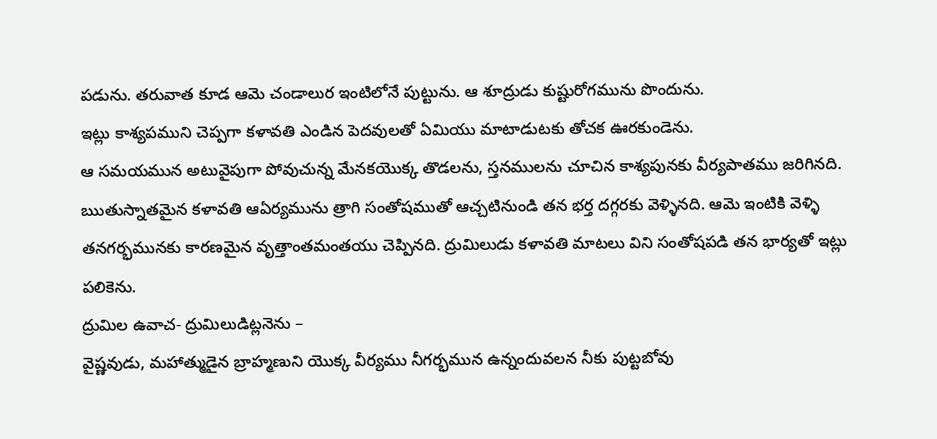పడును. తరువాత కూడ ఆమె చండాలుర ఇంటిలోనే పుట్టును. ఆ శూద్రుడు కుష్టురోగమును పొందును.
ఇట్లు కాశ్యపముని చెప్పగా కళావతి ఎండిన పెదవులతో ఏమియు మాటాడుటకు తోచక ఊరకుండెను.
ఆ సమయమున అటువైపుగా పోవుచున్న మేనకయొక్క తొడలను, స్తనములను చూచిన కాశ్యపునకు వీర్యపాతము జరిగినది. ఋతుస్నాతమైన కళావతి ఆఏర్యమును త్రాగి సంతోషముతో ఆచ్చటినుండి తన భర్త దగ్గరకు వెళ్ళినది. ఆమె ఇంటికి వెళ్ళి తనగర్భమునకు కారణమైన వృత్తాంతమంతయు చెప్పినది. ద్రుమిలుడు కళావతి మాటలు విని సంతోషపడి తన భార్యతో ఇట్లు పలికెను.
ద్రుమిల ఉవాచ- ద్రుమిలుడిట్లనెను –
వైష్ణవుడు, మహాత్ముడైన బ్రాహ్మణుని యొక్క వీర్యము నీగర్భమున ఉన్నందువలన నీకు పుట్టబోవు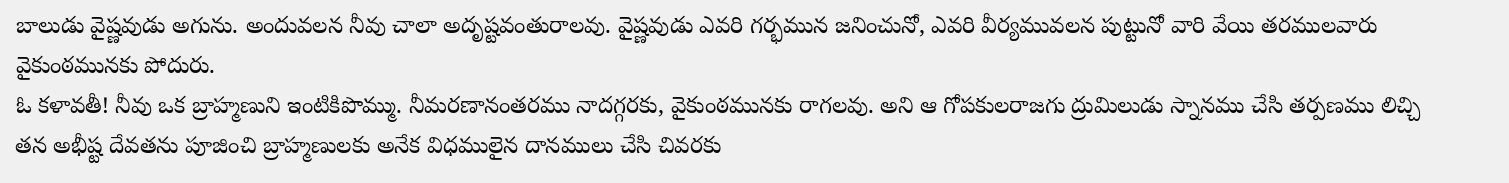బాలుడు వైష్ణవుడు అగును. అందువలన నీవు చాలా అదృష్టవంతురాలవు. వైష్ణవుడు ఎవరి గర్భమున జనించునో, ఎవరి వీర్యమువలన పుట్టునో వారి వేయి తరములవారు వైకుంఠమునకు పోదురు.
ఓ కళావతీ! నీవు ఒక బ్రాహ్మణుని ఇంటికిపొమ్ము. నీమరణానంతరము నాదగ్గరకు, వైకుంఠమునకు రాగలవు. అని ఆ గోపకులరాజగు ద్రుమిలుడు స్నానము చేసి తర్పణము లిచ్చి తన అభీష్ట దేవతను పూజించి బ్రాహ్మణులకు అనేక విధములైన దానములు చేసి చివరకు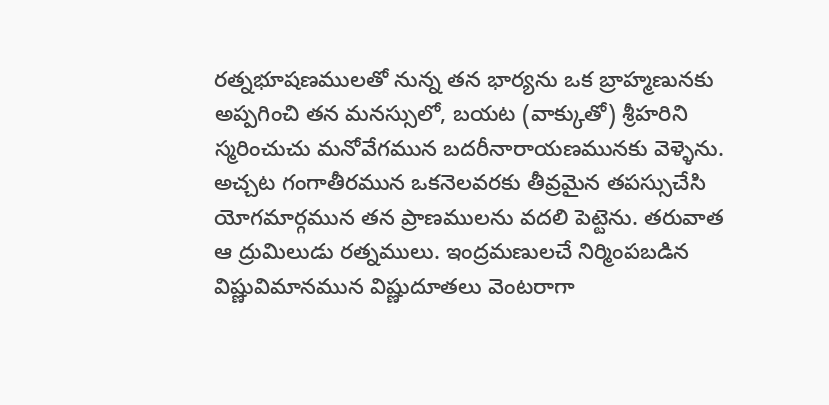రత్నభూషణములతో నున్న తన భార్యను ఒక బ్రాహ్మణునకు అప్పగించి తన మనస్సులో, బయట (వాక్కుతో) శ్రీహరిని స్మరించుచు మనోవేగమున బదరీనారాయణమునకు వెళ్ళెను. అచ్చట గంగాతీరమున ఒకనెలవరకు తీవ్రమైన తపస్సుచేసి యోగమార్గమున తన ప్రాణములను వదలి పెట్టెను. తరువాత ఆ ద్రుమిలుడు రత్నములు. ఇంద్రమణులచే నిర్మింపబడిన విష్ణువిమానమున విష్ణుదూతలు వెంటరాగా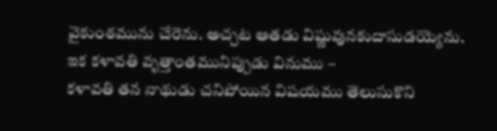వైకుంఠమును చేరెను. అచ్చట ఆతడు విష్ణువునకుదాసుడయ్యెను.
ఇక కళావతి వృత్తాంతమునిప్పుడు వినుము –
కళావతి తన నాథుడు చనిపోయిన విషయము తెలుసుకొని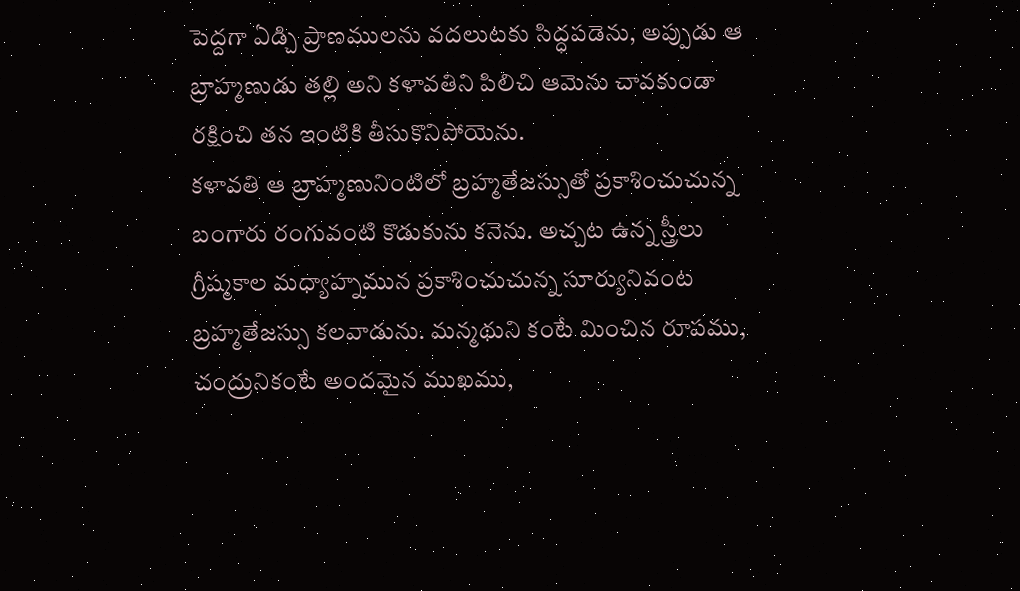పెద్దగా ఏడ్చి ప్రాణములను వదలుటకు సిద్ధపడెను, అప్పుడు ఆ బ్రాహ్మణుడు తల్లి అని కళావతిని పిలిచి ఆమెను చావకుండా రక్షించి తన ఇంటికి తీసుకొనిపోయెను.
కళావతి ఆ బ్రాహ్మణునింటిలో బ్రహ్మతేజస్సుతో ప్రకాశించుచున్న బంగారు రంగువంటి కొడుకును కనెను. అచ్చట ఉన్న స్త్రీలు గ్రీష్మకాల మధ్యాహ్నమున ప్రకాశించుచున్న సూర్యునివంట బ్రహ్మతేజస్సు కలవాడును. మన్మథుని కంటే మించిన రూపము, చంద్రునికంటే అందమైన ముఖము,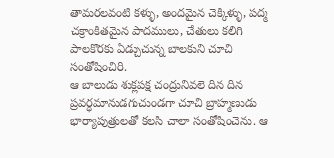తామరలవంటి కళ్ళు, అందమైన చెక్కిళ్ళు, పద్మ చక్రాంకితమైన పాదములు, చేతులు కలిగి పాలకొరకు ఏడ్చుచున్న బాలకుని చూచి సంతోషించిరి.
ఆ బాలుడు శుక్లపక్ష చంద్రునివలె దిన దిన ప్రవర్ధమానుడగుచుండగా చూచి బ్రాహ్మణుడు భార్యాపుత్రులతో కలసి చాలా సంతోషించెను. ఆ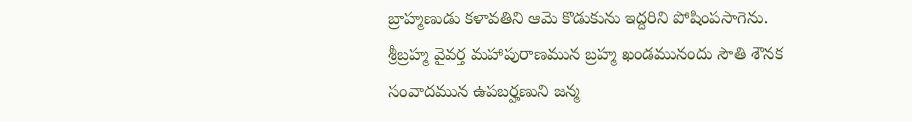బ్రాహ్మణుడు కళావతిని ఆమె కొడుకును ఇద్దరిని పోషింపసాగెను.
శ్రీబ్రహ్మ వైవర్త మహాపురాణమున బ్రహ్మ ఖండమునందు సౌతి శౌనక సంవాదమున ఉపబర్హణుని జన్మ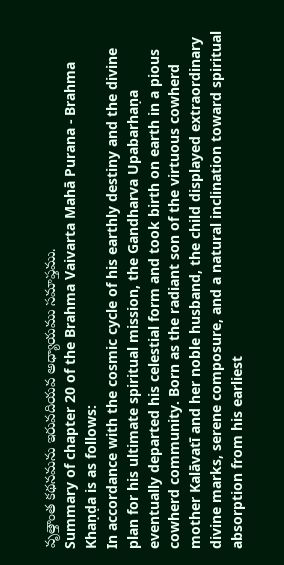వృత్తాంత కథనమను ఇరువదియవ అధ్యాయము సమాప్తము.
Summary of chapter 20 of the Brahma Vaivarta Mahā Purana - Brahma Khaṇḍa is as follows:
In accordance with the cosmic cycle of his earthly destiny and the divine plan for his ultimate spiritual mission, the Gandharva Upabarhaṇa eventually departed his celestial form and took birth on earth in a pious cowherd community. Born as the radiant son of the virtuous cowherd mother Kalāvatī and her noble husband, the child displayed extraordinary divine marks, serene composure, and a natural inclination toward spiritual absorption from his earliest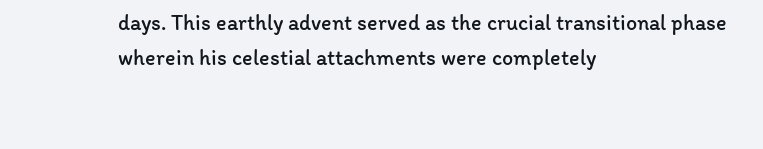days. This earthly advent served as the crucial transitional phase wherein his celestial attachments were completely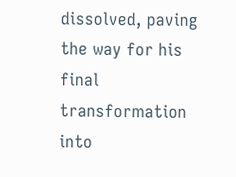dissolved, paving the way for his final transformation into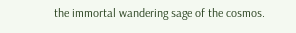the immortal wandering sage of the cosmos.